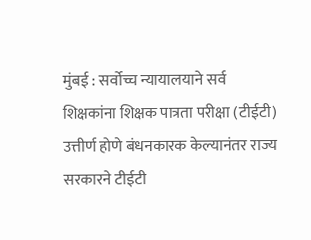मुंबई : सर्वोच्च न्यायालयाने सर्व शिक्षकांना शिक्षक पात्रता परीक्षा (टीईटी) उत्तीर्ण होणे बंधनकारक केल्यानंतर राज्य सरकारने टीईटी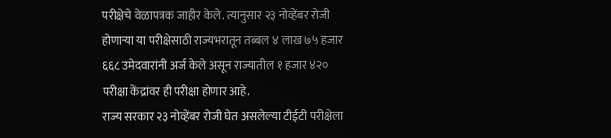परीक्षेचे वेळापत्रक जाहीर केले. त्यानुसार २३ नोव्हेंबर रोजी होणाऱ्या या परीक्षेसाठी राज्यभरातून तब्बल ४ लाख ७५ हजार ६६८ उमेदवारांनी अर्ज केले असून राज्यातील १ हजार ४२० परीक्षा केंद्रांवर ही परीक्षा होणार आहे.
राज्य सरकार २३ नोव्हेंबर रोजी घेत असलेल्या टीईटी परीक्षेला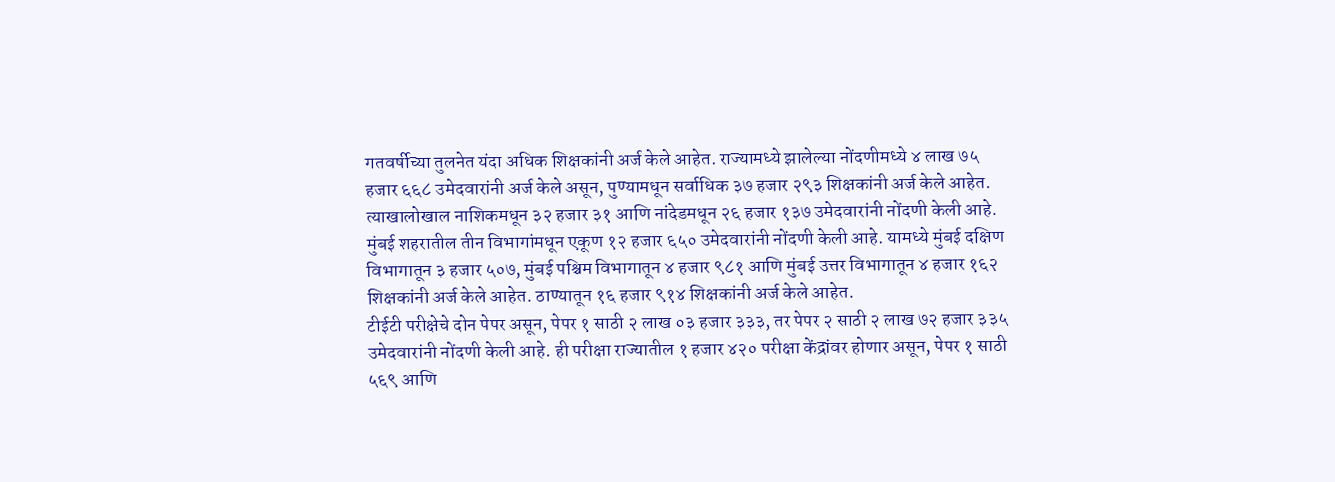गतवर्षीच्या तुलनेत यंदा अधिक शिक्षकांनी अर्ज केले आहेत. राज्यामध्ये झालेल्या नोंदणीमध्ये ४ लाख ७५ हजार ६६८ उमेदवारांनी अर्ज केले असून, पुण्यामधून सर्वाधिक ३७ हजार २९३ शिक्षकांनी अर्ज केले आहेत. त्याखालोखाल नाशिकमधून ३२ हजार ३१ आणि नांदेडमधून २६ हजार १३७ उमेदवारांनी नोंदणी केली आहे.
मुंबई शहरातील तीन विभागांमधून एकूण १२ हजार ६५० उमेदवारांनी नोंदणी केली आहे. यामध्ये मुंबई दक्षिण विभागातून ३ हजार ५०७, मुंबई पश्चिम विभागातून ४ हजार ९८१ आणि मुंबई उत्तर विभागातून ४ हजार १६२ शिक्षकांनी अर्ज केले आहेत. ठाण्यातून १६ हजार ९१४ शिक्षकांनी अर्ज केले आहेत.
टीईटी परीक्षेचे दोन पेपर असून, पेपर १ साठी २ लाख ०३ हजार ३३३, तर पेपर २ साठी २ लाख ७२ हजार ३३५ उमेदवारांनी नोंदणी केली आहे. ही परीक्षा राज्यातील १ हजार ४२० परीक्षा केंद्रांवर होणार असून, पेपर १ साठी ५६९ आणि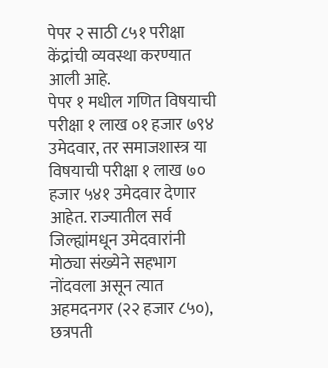पेपर २ साठी ८५१ परीक्षा केंद्रांची व्यवस्था करण्यात आली आहे.
पेपर १ मधील गणित विषयाची परीक्षा १ लाख ०१ हजार ७९४ उमेदवार, तर समाजशास्त्र या विषयाची परीक्षा १ लाख ७० हजार ५४१ उमेदवार देणार आहेत. राज्यातील सर्व जिल्ह्यांमधून उमेदवारांनी मोठ्या संख्येने सहभाग नोंदवला असून त्यात अहमदनगर (२२ हजार ८५०), छत्रपती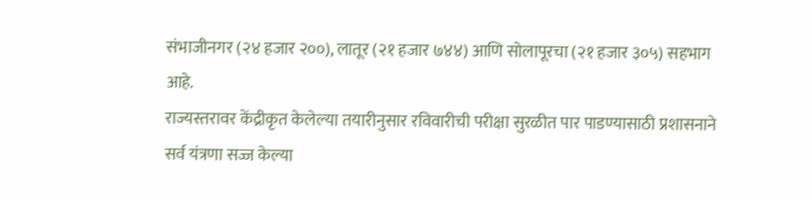संभाजीनगर (२४ हजार २००), लातूर (२१ हजार ७४४) आणि सोलापूरचा (२१ हजार ३०५) सहभाग आहे.
राज्यस्तरावर केंद्रीकृत केलेल्या तयारीनुसार रविवारीची परीक्षा सुरळीत पार पाडण्यासाठी प्रशासनाने सर्व यंत्रणा सज्ज केल्या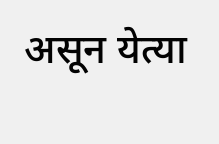असून येत्या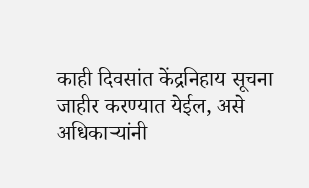काही दिवसांत केंद्रनिहाय सूचना जाहीर करण्यात येईल, असे अधिकाऱ्यांनी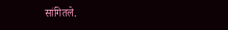सांगितले.